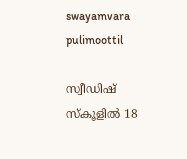swayamvara
pulimoottil

സ്വീഡിഷ് സ്‌കൂളില്‍ 18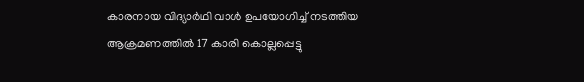കാരനായ വിദ്യാര്‍ഥി വാള്‍ ഉപയോഗിച്ച് നടത്തിയ ആക്രമണത്തില്‍ 17 കാരി കൊല്ലപ്പെട്ടു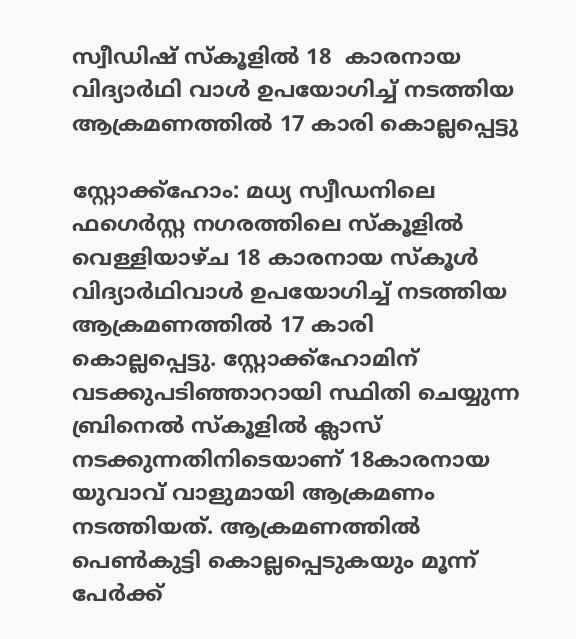സ്വീഡിഷ് സ്‌കൂളില്‍ 18  കാരനായ വിദ്യാര്‍ഥി വാള്‍ ഉപയോഗിച്ച് നടത്തിയ ആക്രമണത്തില്‍ 17 കാരി കൊല്ലപ്പെട്ടു

സ്റ്റോക്ക്ഹോം: മധ്യ സ്വീഡനിലെ ഫഗെര്‍സ്റ്റ നഗരത്തിലെ സ്‌കൂളില്‍ വെള്ളിയാഴ്ച 18 കാരനായ സ്‌കൂള്‍ വിദ്യാര്‍ഥിവാള്‍ ഉപയോഗിച്ച് നടത്തിയ ആക്രമണത്തില്‍ 17 കാരി കൊല്ലപ്പെട്ടു. സ്റ്റോക്ക്ഹോമിന് വടക്കുപടിഞ്ഞാറായി സ്ഥിതി ചെയ്യുന്ന ബ്രിനെല്‍ സ്‌കൂളില്‍ ക്ലാസ് നടക്കുന്നതിനിടെയാണ് 18കാരനായ യുവാവ് വാളുമായി ആക്രമണം നടത്തിയത്. ആക്രമണത്തില്‍ പെണ്‍കുട്ടി കൊല്ലപ്പെടുകയും മൂന്ന് പേര്‍ക്ക്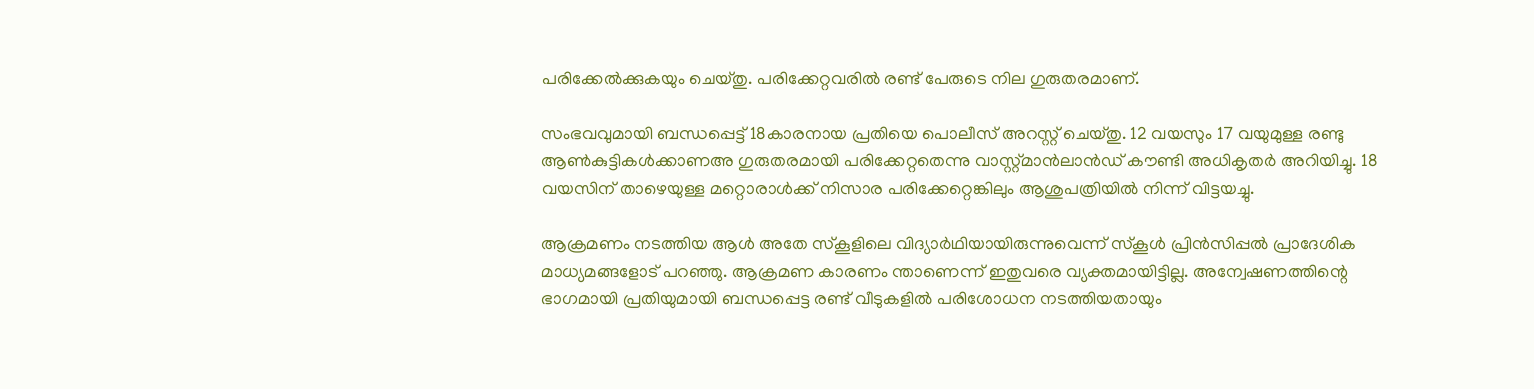പരിക്കേല്‍ക്കുകയും ചെയ്തു. പരിക്കേറ്റവരില്‍ രണ്ട് പേരുടെ നില ഗുരുതരമാണ്.

സംഭവവുമായി ബന്ധപ്പെട്ട് 18കാരനായ പ്രതിയെ പൊലീസ് അറസ്റ്റ് ചെയ്തു. 12 വയസും 17 വയുമുള്ള രണ്ടു ആണ്‍കുട്ടികള്‍ക്കാണഅ ഗുരുതരമായി പരിക്കേറ്റതെന്നു വാസ്റ്റ്മാന്‍ലാന്‍ഡ് കൗണ്ടി അധികൃതര്‍ അറിയിച്ചു. 18 വയസിന് താഴെയുള്ള മറ്റൊരാള്‍ക്ക് നിസാര പരിക്കേറ്റെങ്കിലും ആശുപത്രിയില്‍ നിന്ന് വിട്ടയച്ചു.

ആക്രമണം നടത്തിയ ആള്‍ അതേ സ്‌കൂളിലെ വിദ്യാര്‍ഥിയായിരുന്നുവെന്ന് സ്‌കൂള്‍ പ്രിന്‍സിപ്പല്‍ പ്രാദേശിക മാധ്യമങ്ങളോട് പറഞ്ഞു. ആക്രമണ കാരണം ന്താണെന്ന് ഇതുവരെ വ്യക്തമായിട്ടില്ല. അന്വേഷണത്തിന്റെ ഭാഗമായി പ്രതിയുമായി ബന്ധപ്പെട്ട രണ്ട് വീടുകളില്‍ പരിശോധന നടത്തിയതായും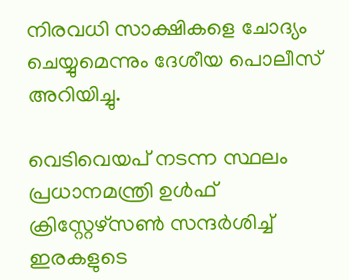നിരവധി സാക്ഷികളെ ചോദ്യം ചെയ്യുമെന്നും ദേശീയ പൊലീസ് അറിയിച്ചു.

വെടിവെയപ് നടന്ന സ്ഥലം പ്രധാനമന്ത്രി ഉള്‍ഫ് ക്രിസ്റ്റേഴ്‌സണ്‍ സന്ദര്‍ശിച്ച് ഇരകളുടെ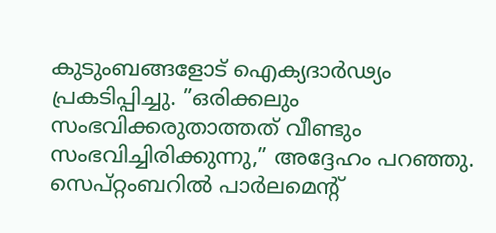കുടുംബങ്ങളോട് ഐക്യദാര്‍ഢ്യം പ്രകടിപ്പിച്ചു. ”ഒരിക്കലും സംഭവിക്കരുതാത്തത് വീണ്ടും സംഭവിച്ചിരിക്കുന്നു,” അദ്ദേഹം പറഞ്ഞു. സെപ്റ്റംബറില്‍ പാര്‍ലമെന്റ്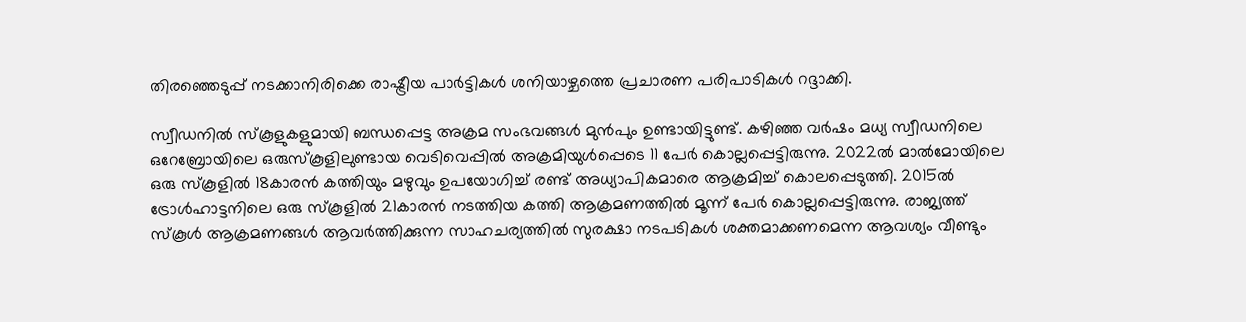തിരഞ്ഞെടുപ്പ് നടക്കാനിരിക്കെ രാഷ്ട്രീയ പാര്‍ട്ടികള്‍ ശനിയാഴ്ചത്തെ പ്രചാരണ പരിപാടികള്‍ റദ്ദാക്കി.

സ്വീഡനില്‍ സ്‌കൂളുകളുമായി ബന്ധപ്പെട്ട അക്രമ സംഭവങ്ങള്‍ മുന്‍പും ഉണ്ടായിട്ടുണ്ട്. കഴിഞ്ഞ വര്‍ഷം മധ്യ സ്വീഡനിലെ ഒറേബ്രോയിലെ ഒരുസ്‌കൂളിലുണ്ടായ വെടിവെപ്പില്‍ അക്രമിയുള്‍പ്പെടെ 11 പേര്‍ കൊല്ലപ്പെട്ടിരുന്നു. 2022ല്‍ മാല്‍മോയിലെ ഒരു സ്‌കൂളില്‍ 18കാരന്‍ കത്തിയും മഴുവും ഉപയോഗിച്ച് രണ്ട് അധ്യാപികമാരെ ആക്രമിച്ച് കൊലപ്പെടുത്തി. 2015ല്‍ ട്രോള്‍ഹാട്ടനിലെ ഒരു സ്‌കൂളില്‍ 21കാരന്‍ നടത്തിയ കത്തി ആക്രമണത്തില്‍ മൂന്ന് പേര്‍ കൊല്ലപ്പെട്ടിരുന്നു. രാജ്യത്ത് സ്‌കൂള്‍ ആക്രമണങ്ങള്‍ ആവര്‍ത്തിക്കുന്ന സാഹചര്യത്തില്‍ സുരക്ഷാ നടപടികള്‍ ശക്തമാക്കണമെന്ന ആവശ്യം വീണ്ടും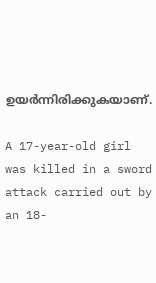ഉയര്‍ന്നിരിക്കുകയാണ്.

A 17-year-old girl was killed in a sword attack carried out by an 18-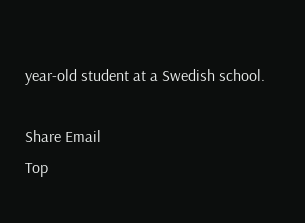year-old student at a Swedish school.

Share Email
Top